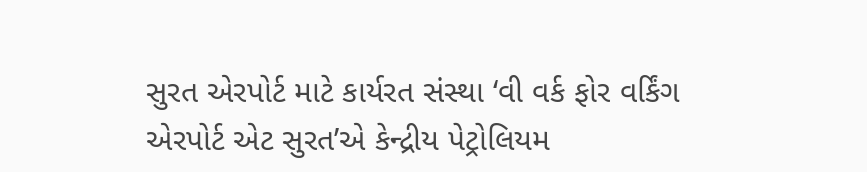સુરત એરપોર્ટ માટે કાર્યરત સંસ્થા ‘વી વર્ક ફોર વર્કિંગ એરપોર્ટ એટ સુરત’એ કેન્દ્રીય પેટ્રોલિયમ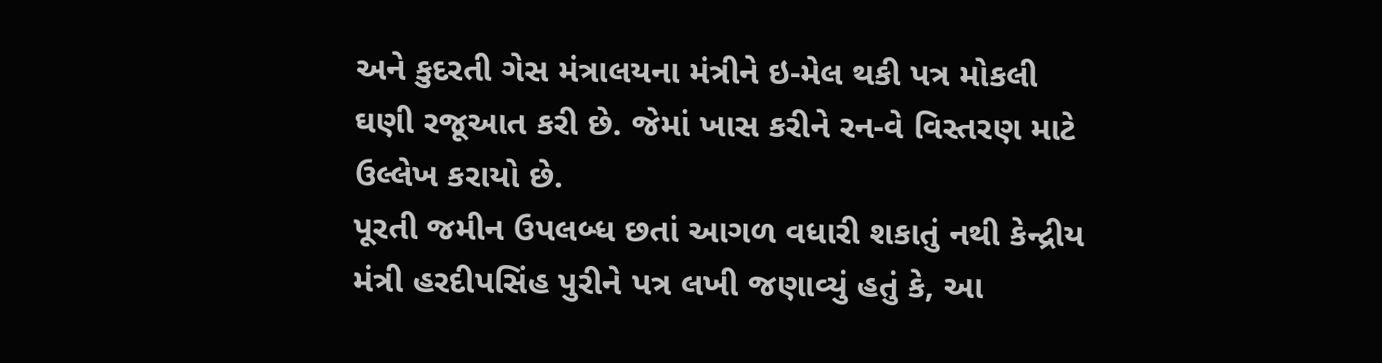અને કુદરતી ગેસ મંત્રાલયના મંત્રીને ઇ-મેલ થકી પત્ર મોકલી ઘણી રજૂઆત કરી છે. જેમાં ખાસ કરીને રન-વે વિસ્તરણ માટે ઉલ્લેખ કરાયો છે.
પૂરતી જમીન ઉપલબ્ધ છતાં આગળ વધારી શકાતું નથી કેન્દ્રીય મંત્રી હરદીપસિંહ પુરીને પત્ર લખી જણાવ્યું હતું કે, આ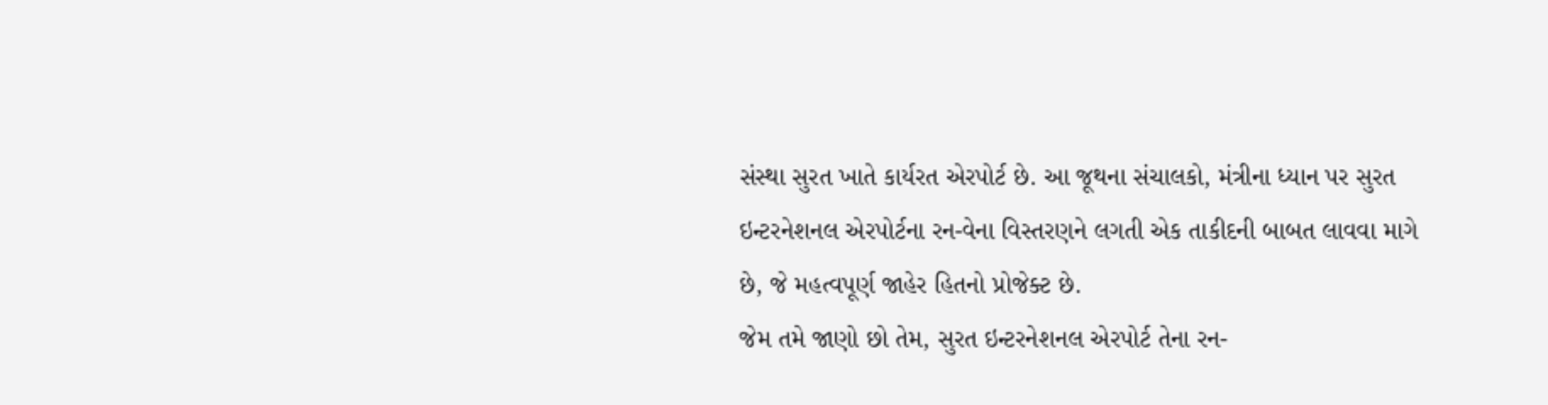સંસ્થા સુરત ખાતે કાર્યરત એરપોર્ટ છે. આ જૂથના સંચાલકો, મંત્રીના ધ્યાન પર સુરત ઇન્ટરનેશનલ એરપોર્ટના રન-વેના વિસ્તરણને લગતી એક તાકીદની બાબત લાવવા માગે છે, જે મહત્વપૂર્ણ જાહેર હિતનો પ્રોજેક્ટ છે.
જેમ તમે જાણો છો તેમ, સુરત ઇન્ટરનેશનલ એરપોર્ટ તેના રન-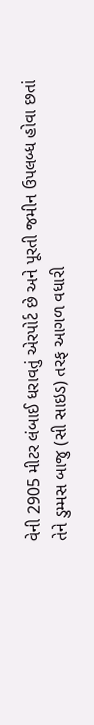વેની 2905 મીટર લંબાઈ ધરાવતું એરપોર્ટ છે અને પૂરતી જમીન ઉપલબ્ધ હોવા છતાં તેને ડુમ્મસ બાજુ (સી સાઇડ) તરફ આગળ વધારી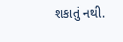શકાતું નથી.